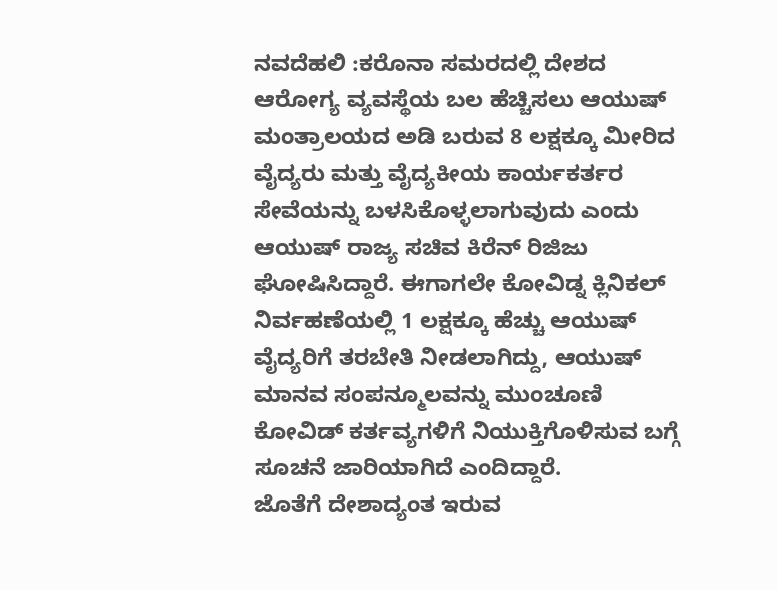ನವದೆಹಲಿ :ಕರೊನಾ ಸಮರದಲ್ಲಿ ದೇಶದ ಆರೋಗ್ಯ ವ್ಯವಸ್ಥೆಯ ಬಲ ಹೆಚ್ಚಿಸಲು ಆಯುಷ್ ಮಂತ್ರಾಲಯದ ಅಡಿ ಬರುವ 8 ಲಕ್ಷಕ್ಕೂ ಮೀರಿದ ವೈದ್ಯರು ಮತ್ತು ವೈದ್ಯಕೀಯ ಕಾರ್ಯಕರ್ತರ ಸೇವೆಯನ್ನು ಬಳಸಿಕೊಳ್ಳಲಾಗುವುದು ಎಂದು ಆಯುಷ್ ರಾಜ್ಯ ಸಚಿವ ಕಿರೆನ್ ರಿಜಿಜು ಘೋಷಿಸಿದ್ದಾರೆ. ಈಗಾಗಲೇ ಕೋವಿಡ್ನ ಕ್ಲಿನಿಕಲ್ ನಿರ್ವಹಣೆಯಲ್ಲಿ 1 ಲಕ್ಷಕ್ಕೂ ಹೆಚ್ಚು ಆಯುಷ್ ವೈದ್ಯರಿಗೆ ತರಬೇತಿ ನೀಡಲಾಗಿದ್ದು, ಆಯುಷ್ ಮಾನವ ಸಂಪನ್ಮೂಲವನ್ನು ಮುಂಚೂಣಿ ಕೋವಿಡ್ ಕರ್ತವ್ಯಗಳಿಗೆ ನಿಯುಕ್ತಿಗೊಳಿಸುವ ಬಗ್ಗೆ ಸೂಚನೆ ಜಾರಿಯಾಗಿದೆ ಎಂದಿದ್ದಾರೆ.
ಜೊತೆಗೆ ದೇಶಾದ್ಯಂತ ಇರುವ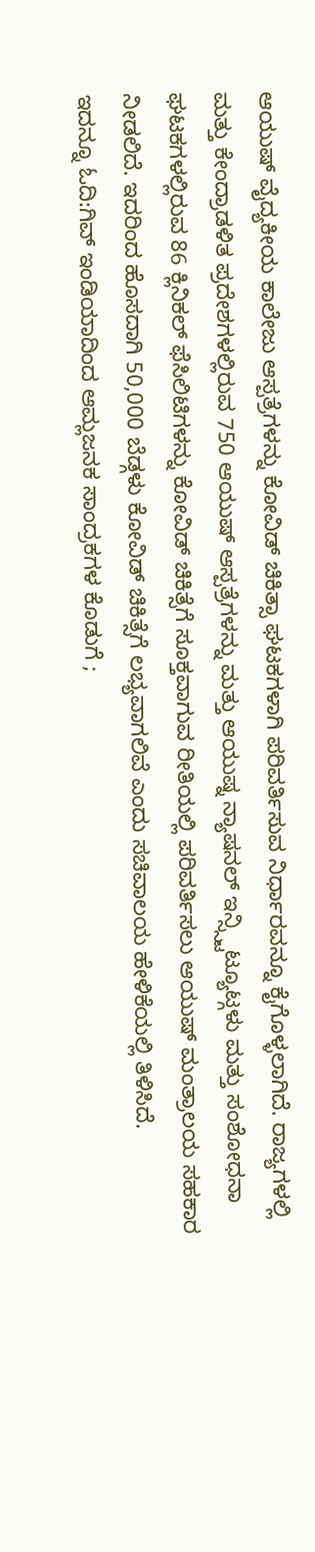ಆಯುಷ್ ವೈದ್ಯಕೀಯ ಕಾಲೇಜು ಆಸ್ಪತ್ರೆಗಳನ್ನು ಕೋವಿಡ್ ಚಿಕಿತ್ಸಾ ಘಟಕಗಳಾಗಿ ಪರಿವರ್ತಿಸುವ ನಿರ್ಧಾರವನ್ನೂ ಕೈಗೊಳ್ಳಲಾಗಿದೆ. ರಾಜ್ಯಗಳಲ್ಲಿ ಮತ್ತು ಕೇಂದ್ರಾಡಳಿತ ಪ್ರದೇಶಗಳಲ್ಲಿರುವ 750 ಆಯುಷ್ ಆಸ್ಪತ್ರೆಗಳನ್ನು ಮತ್ತು ಆಯುಷ್ನ ನ್ಯಾಷನಲ್ ಇನ್ಸ್ಸ್ಟಿಟ್ಯೂಟ್ಗಳು ಮತ್ತು ಸಂಶೋಧನಾ ಘಟಕಗಳಲ್ಲಿರುವ 86 ಕ್ಲಿನಿಕಲ್ ಫೆಸಿಲಿಟಿಗಳನ್ನು ಕೋವಿಡ್ ಚಿಕಿತ್ಸೆಗೆ ಸೂಕ್ತವಾಗುವ ರೀತಿಯಲ್ಲಿ ಪರಿವರ್ತಿಸಲು ಆಯುಷ್ ಮಂತ್ರಾಲಯ ಸಹಕಾರ ನೀಡಲಿದೆ. ಇದರಿಂದ ಹೊಸದಾಗಿ 50,000 ಬೆಡ್ಗಳು ಕೋವಿಡ್ ಚಿಕಿತ್ಸೆಗೆ ಲಭ್ಯವಾಗಲಿವೆ ಎಂದು ಸಚಿವಾಲಯ ಹೇಳಿಕೆಯಲ್ಲಿ ತಿಳಿಸಿದೆ.
ಇದನ್ನೂ ಓದಿ:ಗಿವ್‌ ಇಂಡಿಯಾದಿಂದ ಆಮ್ಲಜನಕ ಸಾಂದ್ರಕಗಳ ಕೊಡುಗೆ ;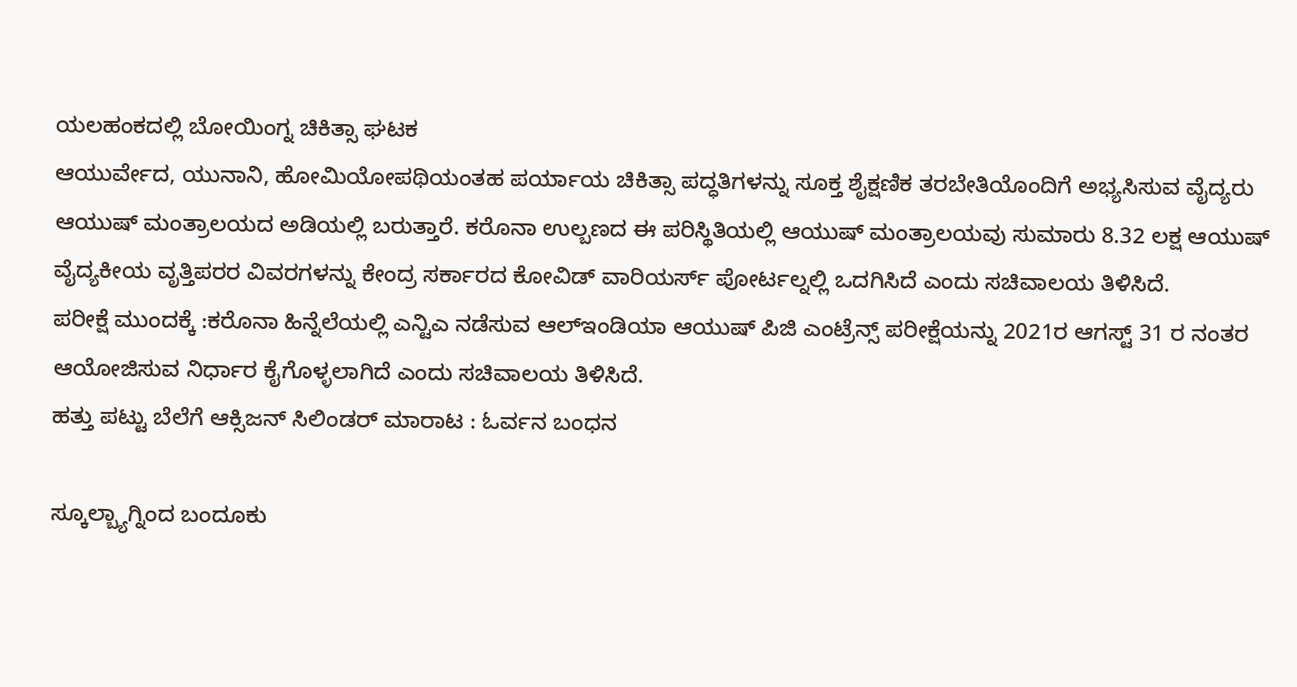ಯಲಹಂಕದಲ್ಲಿ ಬೋಯಿಂಗ್ನ ಚಿಕಿತ್ಸಾ ಘಟಕ
ಆಯುರ್ವೇದ, ಯುನಾನಿ, ಹೋಮಿಯೋಪಥಿಯಂತಹ ಪರ್ಯಾಯ ಚಿಕಿತ್ಸಾ ಪದ್ಧತಿಗಳನ್ನು ಸೂಕ್ತ ಶೈಕ್ಷಣಿಕ ತರಬೇತಿಯೊಂದಿಗೆ ಅಭ್ಯಸಿಸುವ ವೈದ್ಯರು ಆಯುಷ್ ಮಂತ್ರಾಲಯದ ಅಡಿಯಲ್ಲಿ ಬರುತ್ತಾರೆ. ಕರೊನಾ ಉಲ್ಬಣದ ಈ ಪರಿಸ್ಥಿತಿಯಲ್ಲಿ ಆಯುಷ್ ಮಂತ್ರಾಲಯವು ಸುಮಾರು 8.32 ಲಕ್ಷ ಆಯುಷ್ ವೈದ್ಯಕೀಯ ವೃತ್ತಿಪರರ ವಿವರಗಳನ್ನು ಕೇಂದ್ರ ಸರ್ಕಾರದ ಕೋವಿಡ್ ವಾರಿಯರ್ಸ್ ಪೋರ್ಟಲ್ನಲ್ಲಿ ಒದಗಿಸಿದೆ ಎಂದು ಸಚಿವಾಲಯ ತಿಳಿಸಿದೆ.
ಪರೀಕ್ಷೆ ಮುಂದಕ್ಕೆ :ಕರೊನಾ ಹಿನ್ನೆಲೆಯಲ್ಲಿ ಎನ್ಟಿಎ ನಡೆಸುವ ಆಲ್ಇಂಡಿಯಾ ಆಯುಷ್ ಪಿಜಿ ಎಂಟ್ರೆನ್ಸ್ ಪರೀಕ್ಷೆಯನ್ನು 2021ರ ಆಗಸ್ಟ್ 31 ರ ನಂತರ ಆಯೋಜಿಸುವ ನಿರ್ಧಾರ ಕೈಗೊಳ್ಳಲಾಗಿದೆ ಎಂದು ಸಚಿವಾಲಯ ತಿಳಿಸಿದೆ.
ಹತ್ತು ಪಟ್ಟು ಬೆಲೆಗೆ ಆಕ್ಸಿಜನ್ ಸಿಲಿಂಡರ್ ಮಾರಾಟ : ಓರ್ವನ ಬಂಧನ

ಸ್ಕೂಲ್ಬ್ಯಾಗ್ನಿಂದ ಬಂದೂಕು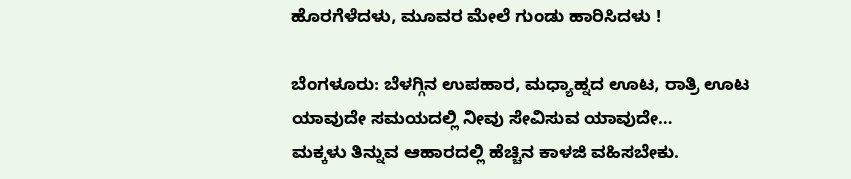ಹೊರಗೆಳೆದಳು, ಮೂವರ ಮೇಲೆ ಗುಂಡು ಹಾರಿಸಿದಳು !

ಬೆಂಗಳೂರು: ಬೆಳಗ್ಗಿನ ಉಪಹಾರ, ಮಧ್ಯಾಹ್ನದ ಊಟ, ರಾತ್ರಿ ಊಟ ಯಾವುದೇ ಸಮಯದಲ್ಲಿ ನೀವು ಸೇವಿಸುವ ಯಾವುದೇ…
ಮಕ್ಕಳು ತಿನ್ನುವ ಆಹಾರದಲ್ಲಿ ಹೆಚ್ಚಿನ ಕಾಳಜಿ ವಹಿಸಬೇಕು.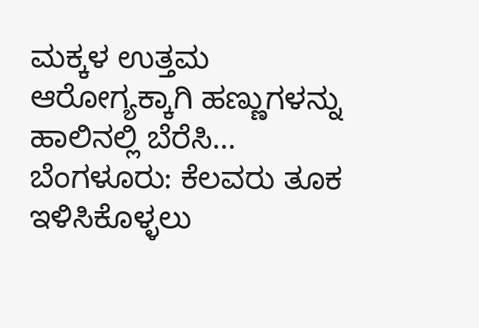ಮಕ್ಕಳ ಉತ್ತಮ ಆರೋಗ್ಯಕ್ಕಾಗಿ ಹಣ್ಣುಗಳನ್ನು ಹಾಲಿನಲ್ಲಿ ಬೆರೆಸಿ…
ಬೆಂಗಳೂರು: ಕೆಲವರು ತೂಕ ಇಳಿಸಿಕೊಳ್ಳಲು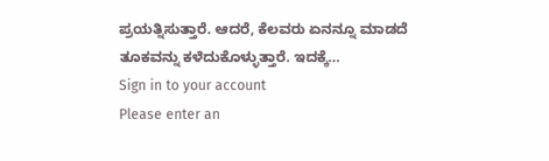ಪ್ರಯತ್ನಿಸುತ್ತಾರೆ. ಆದರೆ, ಕೆಲವರು ಏನನ್ನೂ ಮಾಡದೆ ತೂಕವನ್ನು ಕಳೆದುಕೊಳ್ಳುತ್ತಾರೆ. ಇದಕ್ಕೆ…
Sign in to your account
Please enter an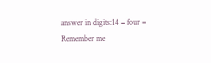answer in digits:14 − four =
Remember me